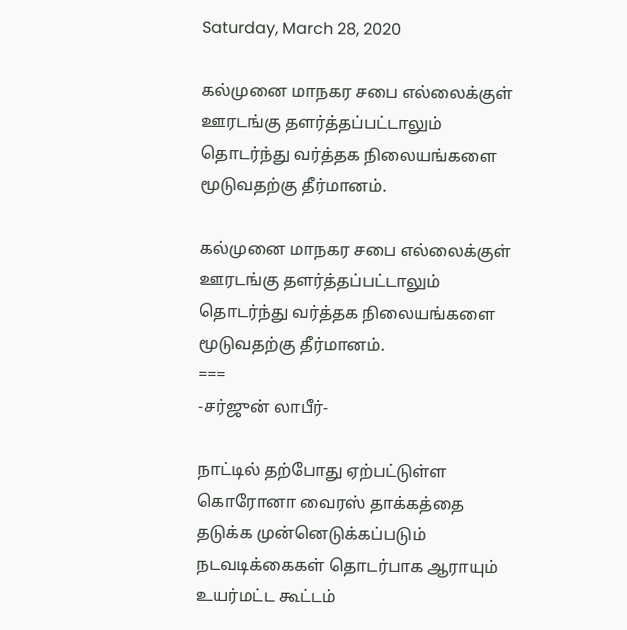Saturday, March 28, 2020

கல்முனை மாநகர சபை எல்லைக்குள் ஊரடங்கு தளர்த்தப்பட்டாலும் தொடர்ந்து வர்த்தக நிலையங்களை மூடுவதற்கு தீர்மானம்.

கல்முனை மாநகர சபை எல்லைக்குள் ஊரடங்கு தளர்த்தப்பட்டாலும் தொடர்ந்து வர்த்தக நிலையங்களை மூடுவதற்கு தீர்மானம்.
===
-சர்ஜுன் லாபீர்-

நாட்டில் தற்போது ஏற்பட்டுள்ள கொரோனா வைரஸ் தாக்கத்தை தடுக்க முன்னெடுக்கப்படும் நடவடிக்கைகள் தொடர்பாக ஆராயும் உயர்மட்ட கூட்டம்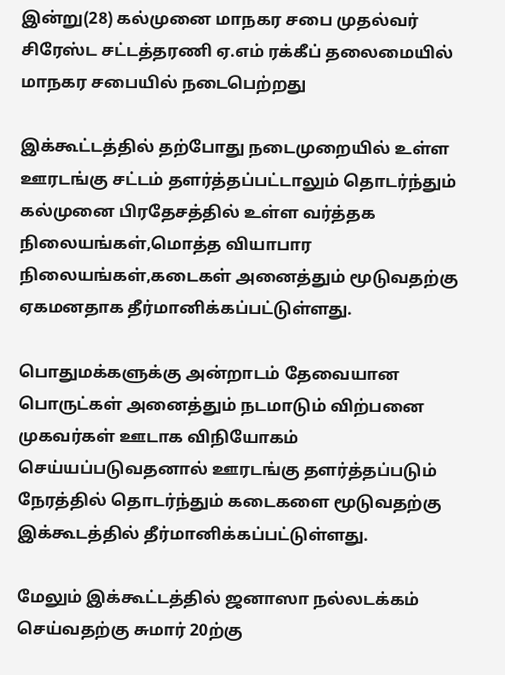இன்று(28) கல்முனை மாநகர சபை முதல்வர் சிரேஸ்ட சட்டத்தரணி ஏ.எம் ரக்கீப் தலைமையில் மாநகர சபையில் நடைபெற்றது

இக்கூட்டத்தில் தற்போது நடைமுறையில் உள்ள ஊரடங்கு சட்டம் தளர்த்தப்பட்டாலும் தொடர்ந்தும் கல்முனை பிரதேசத்தில் உள்ள வர்த்தக நிலையங்கள்,மொத்த வியாபார நிலையங்கள்,கடைகள் அனைத்தும் மூடுவதற்கு ஏகமனதாக தீர்மானிக்கப்பட்டுள்ளது.

பொதுமக்களுக்கு அன்றாடம் தேவையான பொருட்கள் அனைத்தும் நடமாடும் விற்பனை முகவர்கள் ஊடாக விநியோகம் செய்யப்படுவதனால் ஊரடங்கு தளர்த்தப்படும் நேரத்தில் தொடர்ந்தும் கடைகளை மூடுவதற்கு இக்கூடத்தில் தீர்மானிக்கப்பட்டுள்ளது.

மேலும் இக்கூட்டத்தில் ஜனாஸா நல்லடக்கம் செய்வதற்கு சுமார் 20ற்கு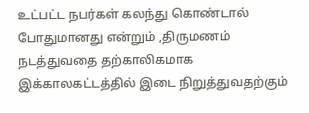உட்பட்ட நபர்கள் கலந்து கொண்டால் போதுமானது என்றும் ,திருமணம் நடத்துவதை தற்காலிகமாக இக்காலகட்டத்தில் இடை நிறுத்துவதற்கும்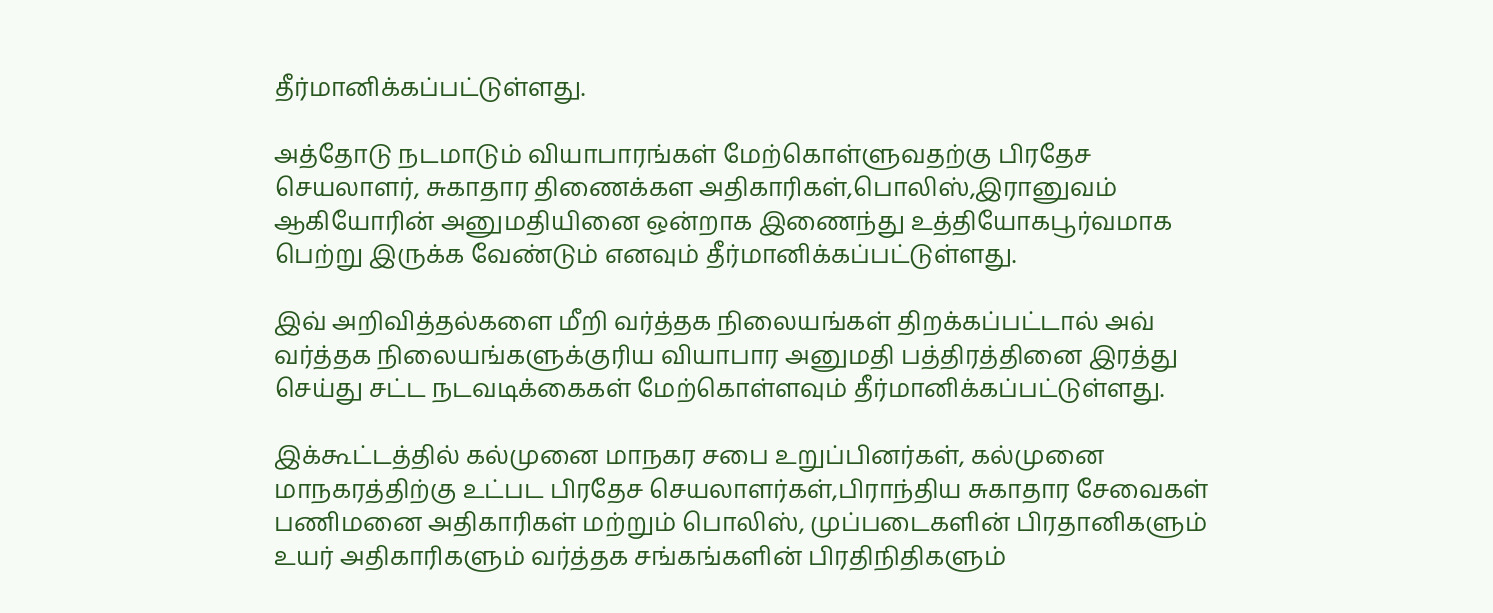தீர்மானிக்கப்பட்டுள்ளது.

அத்தோடு நடமாடும் வியாபாரங்கள் மேற்கொள்ளுவதற்கு பிரதேச செயலாளர், சுகாதார திணைக்கள அதிகாரிகள்,பொலிஸ்,இரானுவம்  ஆகியோரின் அனுமதியினை ஒன்றாக இணைந்து உத்தியோகபூர்வமாக பெற்று இருக்க வேண்டும் எனவும் தீர்மானிக்கப்பட்டுள்ளது.

இவ் அறிவித்தல்களை மீறி வர்த்தக நிலையங்கள் திறக்கப்பட்டால் அவ் வர்த்தக நிலையங்களுக்குரிய வியாபார அனுமதி பத்திரத்தினை இரத்து செய்து சட்ட நடவடிக்கைகள் மேற்கொள்ளவும் தீர்மானிக்கப்பட்டுள்ளது.

இக்கூட்டத்தில் கல்முனை மாநகர சபை உறுப்பினர்கள், கல்முனை மாநகரத்திற்கு உட்பட பிரதேச செயலாளர்கள்,பிராந்திய சுகாதார சேவைகள் பணிமனை அதிகாரிகள் மற்றும் பொலிஸ், முப்படைகளின் பிரதானிகளும் உயர் அதிகாரிகளும் வர்த்தக சங்கங்களின் பிரதிநிதிகளும்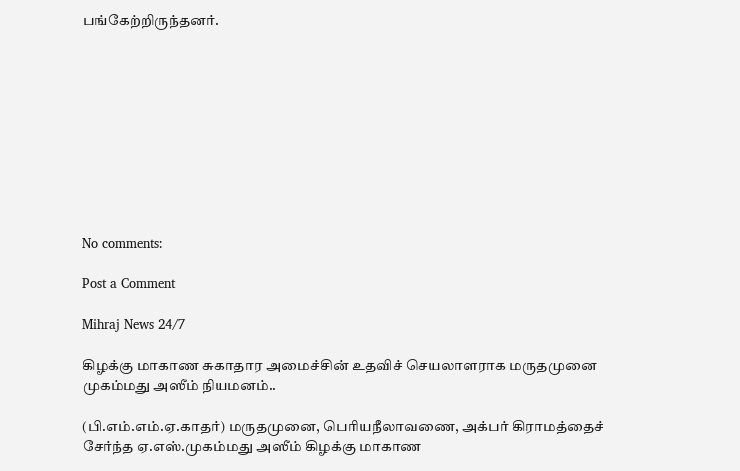பங்கேற்றிருந்தனர்.










No comments:

Post a Comment

Mihraj News 24/7

கிழக்கு மாகாண சுகாதார அமைச்சின் உதவிச் செயலாளராக மருதமுனை முகம்மது அஸீம் நியமனம்..

(பி.எம்.எம்.ஏ.காதர்) மருதமுனை, பெரியநீலாவணை, அக்பர் கிராமத்தைச் சேர்ந்த ஏ.எஸ்.முகம்மது அஸீம் கிழக்கு மாகாண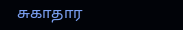சுகாதார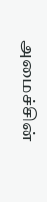அமைச்சின்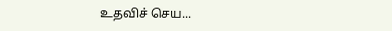உதவிச் செய...